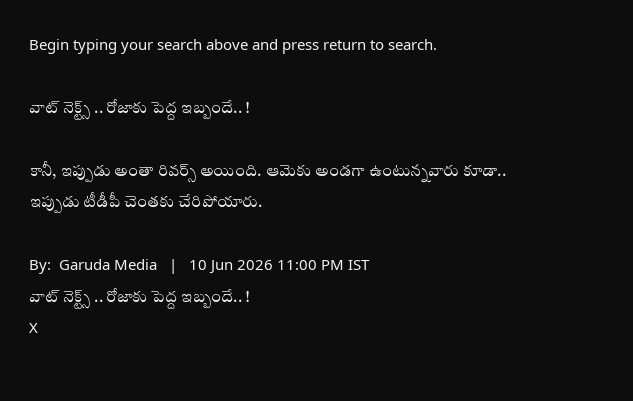Begin typing your search above and press return to search.

వాట్ నెక్ట్స్ .. రోజాకు పెద్ద ఇబ్బందే.. !

కానీ, ఇప్పుడు అంతా రివ‌ర్స్ అయింది. ఆమెకు అండ‌గా ఉంటున్న‌వారు కూడా.. ఇప్పుడు టీడీపీ చెంత‌కు చేరిపోయారు.

By:  Garuda Media   |   10 Jun 2026 11:00 PM IST
వాట్ నెక్ట్స్ .. రోజాకు పెద్ద ఇబ్బందే.. !
X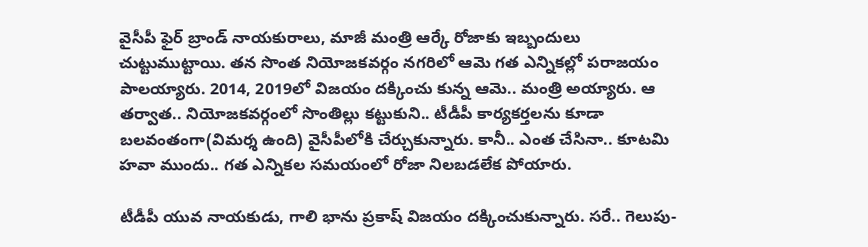వైసీపీ ఫైర్ బ్రాండ్ నాయ‌కురాలు, మాజీ మంత్రి ఆర్కే రోజాకు ఇబ్బందులు చుట్టుముట్టాయి. త‌న సొంత నియోజ‌క‌వ‌ర్గం న‌గరిలో ఆమె గ‌త ఎన్నిక‌ల్లో ప‌రాజ‌యం పాల‌య్యారు. 2014, 2019లో విజ‌యం ద‌క్కించు కున్న ఆమె.. మంత్రి అయ్యారు. ఆ త‌ర్వాత‌.. నియోజ‌క‌వ‌ర్గంలో సొంతిల్లు క‌ట్టుకుని.. టీడీపీ కార్య‌క‌ర్త‌ల‌ను కూడా బ‌ల‌వంతంగా(విమ‌ర్శ ఉంది) వైసీపీలోకి చేర్చుకున్నారు. కానీ.. ఎంత చేసినా.. కూట‌మి హ‌వా ముందు.. గ‌త ఎన్నిక‌ల స‌మ‌యంలో రోజా నిల‌బ‌డ‌లేక పోయారు.

టీడీపీ యువ నాయ‌కుడు, గాలి భాను ప్ర‌కాష్ విజ‌యం ద‌క్కించుకున్నారు. స‌రే.. గెలుపు-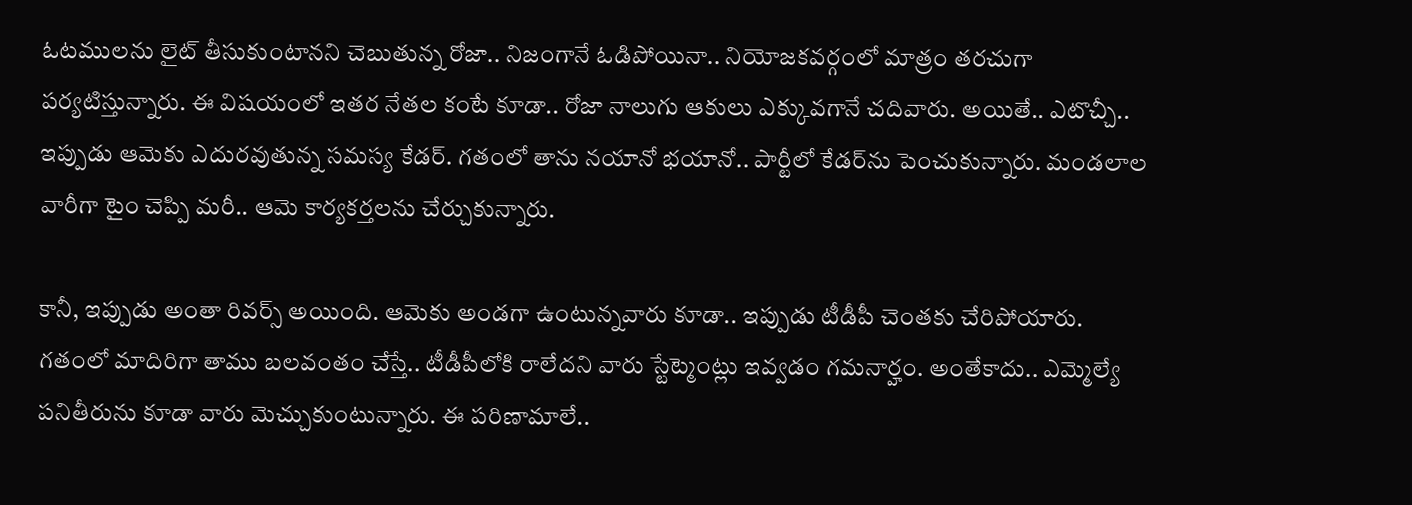ఓట‌ముల‌ను లైట్ తీసుకుంటాన‌ని చెబుతున్న రోజా.. నిజంగానే ఓడిపోయినా.. నియోజ‌క‌వ‌ర్గంలో మాత్రం త‌ర‌చుగా ప‌ర్య‌టిస్తున్నారు. ఈ విష‌యంలో ఇత‌ర నేత‌ల కంటే కూడా.. రోజా నాలుగు ఆకులు ఎక్కువ‌గానే చ‌దివారు. అయితే.. ఎటొచ్చీ.. ఇప్పుడు ఆమెకు ఎదుర‌వుతున్న స‌మ‌స్య కేడ‌ర్‌. గ‌తంలో తాను న‌యానో భ‌యానో.. పార్టీలో కేడ‌ర్‌ను పెంచుకున్నారు. మండ‌లాల వారీగా టైం చెప్పి మ‌రీ.. ఆమె కార్య‌క‌ర్త‌ల‌ను చేర్చుకున్నారు.

కానీ, ఇప్పుడు అంతా రివ‌ర్స్ అయింది. ఆమెకు అండ‌గా ఉంటున్న‌వారు కూడా.. ఇప్పుడు టీడీపీ చెంత‌కు చేరిపోయారు. గ‌తంలో మాదిరిగా తాము బ‌ల‌వంతం చేస్తే.. టీడీపీలోకి రాలేద‌ని వారు స్టేట్మెంట్లు ఇవ్వ‌డం గ‌మ‌నార్హం. అంతేకాదు.. ఎమ్మెల్యే ప‌నితీరును కూడా వారు మెచ్చుకుంటున్నారు. ఈ ప‌రిణామాలే..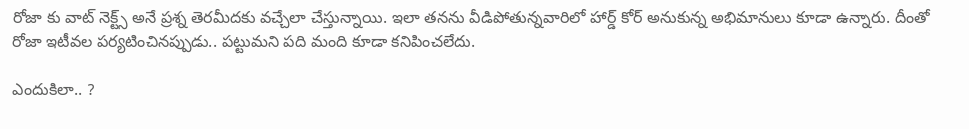రోజా కు వాట్ నెక్ట్స్ అనే ప్ర‌శ్న తెర‌మీద‌కు వ‌చ్చేలా చేస్తున్నాయి. ఇలా త‌న‌ను వీడిపోతున్న‌వారిలో హార్డ్ కోర్ అనుకున్న అభిమానులు కూడా ఉన్నారు. దీంతో రోజా ఇటీవ‌ల ప‌ర్య‌టించిన‌ప్పుడు.. ప‌ట్టుమని ప‌ది మంది కూడా క‌నిపించ‌లేదు.

ఎందుకిలా.. ?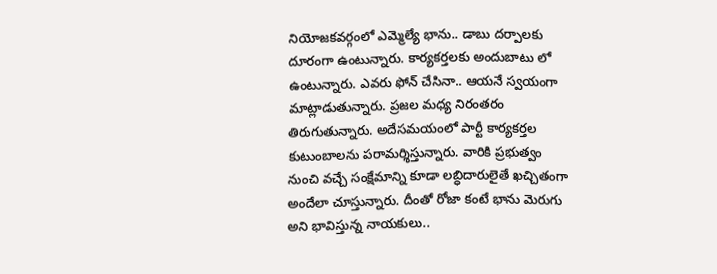నియోజక‌వ‌ర్గంలో ఎమ్మెల్యే భాను.. డాబు ద‌ర్పాల‌కు దూరంగా ఉంటున్నారు. కార్య‌క‌ర్త‌ల‌కు అందుబాటు లో ఉంటున్నారు. ఎవ‌రు ఫోన్ చేసినా.. ఆయ‌నే స్వ‌యంగా మాట్లాడుతున్నారు. ప్ర‌జ‌ల మ‌ధ్య నిరంతరం తిరుగుతున్నారు. అదేస‌మ‌యంలో పార్టీ కార్య‌క‌ర్త‌ల కుటుంబాల‌ను ప‌రామ‌ర్శిస్తున్నారు. వారికి ప్ర‌భుత్వం నుంచి వ‌చ్చే సంక్షేమాన్ని కూడా ల‌బ్ధిదారులైతే ఖ‌చ్చితంగా అందేలా చూస్తున్నారు. దీంతో రోజా కంటే భాను మెరుగు అని భావిస్తున్న నాయ‌కులు..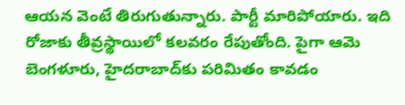ఆయ‌న వెంటే తిరుగుతున్నారు. పార్టీ మారిపోయారు. ఇది రోజాకు తీవ్ర‌స్థాయిలో క‌ల‌వ‌రం రేపుతోంది. పైగా ఆమె బెంగ‌ళూరు, హైద‌రాబాద్‌కు ప‌రిమితం కావ‌డం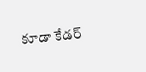కూడా కేడ‌ర్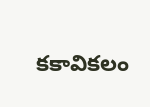క‌కావికలం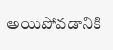అయిపోవ‌డానికి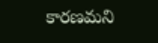కార‌ణ‌మ‌ని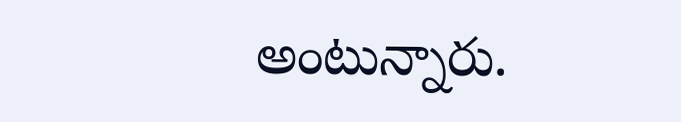అంటున్నారు.